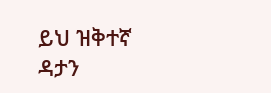ይህ ዝቅተኛ ዳታን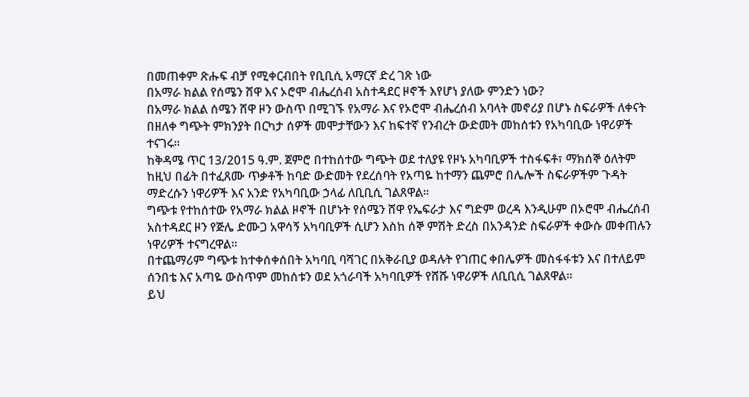በመጠቀም ጽሑፍ ብቻ የሚቀርብበት የቢቢሲ አማርኛ ድረ ገጽ ነው
በአማራ ክልል የሰሜን ሸዋ እና ኦሮሞ ብሔረሰብ አስተዳደር ዞኖች እየሆነ ያለው ምንድን ነው?
በአማራ ክልል ሰሜን ሸዋ ዞን ውስጥ በሚገኙ የአማራ እና የኦሮሞ ብሔረሰብ አባላት መኖሪያ በሆኑ ስፍራዎች ለቀናት በዘለቀ ግጭት ምክንያት በርካታ ሰዎች መሞታቸውን እና ከፍተኛ የንብረት ውድመት መከሰቱን የአካባቢው ነዋሪዎች ተናገሩ።
ከቅዳሜ ጥር 13/2015 ዓ.ም. ጀምሮ በተከሰተው ግጭት ወደ ተለያዩ የዞኑ አካባቢዎች ተስፋፍቶ፣ ማክሰኞ ዕለትም ከዚህ በፊት በተፈጸሙ ጥቃቶች ከባድ ውድመት የደረሰባት የአጣዬ ከተማን ጨምሮ በሌሎች ስፍራዎችም ጉዳት ማድረሱን ነዋሪዎች እና አንድ የአካባቢው ኃላፊ ለቢቢሲ ገልጸዋል።
ግጭቱ የተከሰተው የአማራ ክልል ዞኖች በሆኑት የሰሜን ሸዋ የኤፍራታ እና ግድም ወረዳ እንዲሁም በኦሮሞ ብሔረሰብ አስተዳደር ዞን የጅሌ ድሙጋ አዋሳኝ አካባቢዎች ሲሆን እስከ ሰኞ ምሽት ድረስ በአንዳንድ ስፍራዎች ቀውሱ መቀጠሉን ነዋሪዎች ተናግረዋል።
በተጨማሪም ግጭቱ ከተቀሰቀሰበት አካባቢ ባሻገር በአቅራቢያ ወዳሉት የገጠር ቀበሌዎች መስፋፋቱን እና በተለይም ሰንበቴ እና አጣዬ ውስጥም መከሰቱን ወደ አጎራባች አካባቢዎች የሸሹ ነዋሪዎች ለቢቢሲ ገልጸዋል።
ይህ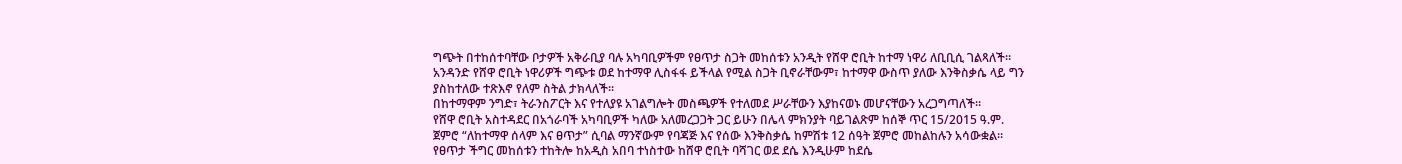ግጭት በተከሰተባቸው ቦታዎች አቅራቢያ ባሉ አካባቢዎችም የፀጥታ ስጋት መከሰቱን አንዲት የሸዋ ሮቢት ከተማ ነዋሪ ለቢቢሲ ገልጻለች።
አንዳንድ የሸዋ ሮቢት ነዋሪዎች ግጭቱ ወደ ከተማዋ ሊስፋፋ ይችላል የሚል ስጋት ቢኖራቸውም፣ ከተማዋ ውስጥ ያለው እንቅስቃሴ ላይ ግን ያስከተለው ተጽእኖ የለም ስትል ታክላለች።
በከተማዋም ንግድ፣ ትራንስፖርት እና የተለያዩ አገልግሎት መስጫዎች የተለመደ ሥራቸውን እያከናወኑ መሆናቸውን አረጋግጣለች።
የሸዋ ሮቢት አስተዳደር በአጎራባች አካባቢዎች ካለው አለመረጋጋት ጋር ይሁን በሌላ ምክንያት ባይገልጽም ከሰኞ ጥር 15/2015 ዓ.ም. ጀምሮ “ለከተማዋ ሰላም እና ፀጥታ” ሲባል ማንኛውም የባጃጅ እና የሰው እንቅስቃሴ ከምሽቱ 12 ሰዓት ጀምሮ መከልከሉን አሳውቋል።
የፀጥታ ችግር መከሰቱን ተከትሎ ከአዲስ አበባ ተነስተው ከሸዋ ሮቢት ባሻገር ወደ ደሴ እንዲሁም ከደሴ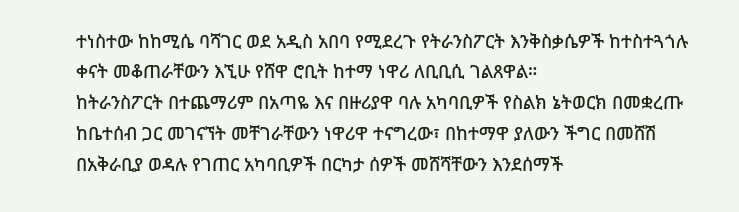ተነስተው ከከሚሴ ባሻገር ወደ አዲስ አበባ የሚደረጉ የትራንስፖርት እንቅስቃሴዎች ከተስተጓጎሉ ቀናት መቆጠራቸውን እኚሁ የሸዋ ሮቢት ከተማ ነዋሪ ለቢቢሲ ገልጸዋል።
ከትራንስፖርት በተጨማሪም በአጣዬ እና በዙሪያዋ ባሉ አካባቢዎች የስልክ ኔትወርክ በመቋረጡ ከቤተሰብ ጋር መገናኘት መቸገራቸውን ነዋሪዋ ተናግረው፣ በከተማዋ ያለውን ችግር በመሸሽ በአቅራቢያ ወዳሉ የገጠር አካባቢዎች በርካታ ሰዎች መሸሻቸውን እንደሰማች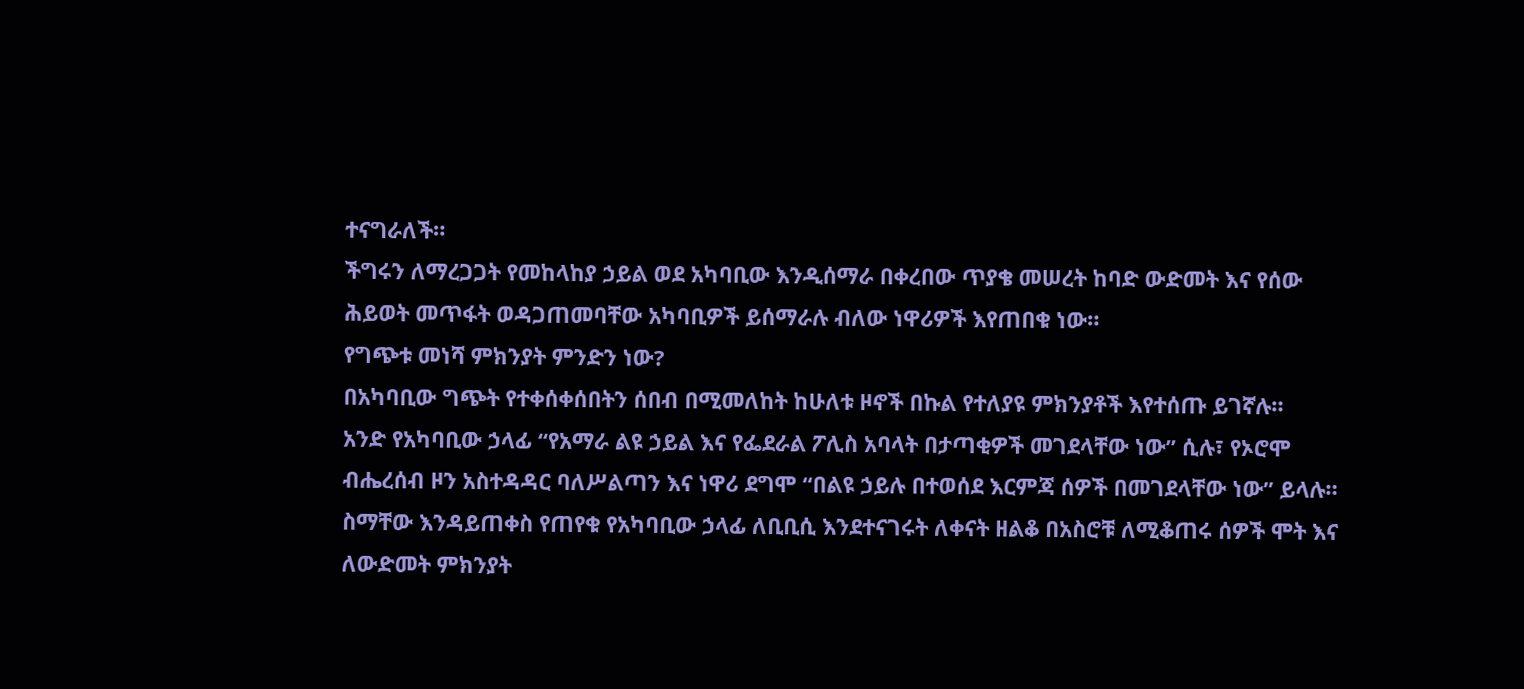ተናግራለች።
ችግሩን ለማረጋጋት የመከላከያ ኃይል ወደ አካባቢው እንዲሰማራ በቀረበው ጥያቄ መሠረት ከባድ ውድመት እና የሰው ሕይወት መጥፋት ወዳጋጠመባቸው አካባቢዎች ይሰማራሉ ብለው ነዋሪዎች እየጠበቁ ነው።
የግጭቱ መነሻ ምክንያት ምንድን ነው?
በአካባቢው ግጭት የተቀሰቀሰበትን ሰበብ በሚመለከት ከሁለቱ ዞኖች በኩል የተለያዩ ምክንያቶች እየተሰጡ ይገኛሉ።
አንድ የአካባቢው ኃላፊ “የአማራ ልዩ ኃይል እና የፌደራል ፖሊስ አባላት በታጣቂዎች መገደላቸው ነው” ሲሉ፣ የኦሮሞ ብሔረሰብ ዞን አስተዳዳር ባለሥልጣን እና ነዋሪ ደግሞ “በልዩ ኃይሉ በተወሰደ እርምጃ ሰዎች በመገደላቸው ነው” ይላሉ።
ስማቸው እንዳይጠቀስ የጠየቁ የአካባቢው ኃላፊ ለቢቢሲ እንደተናገሩት ለቀናት ዘልቆ በአስሮቹ ለሚቆጠሩ ሰዎች ሞት እና ለውድመት ምክንያት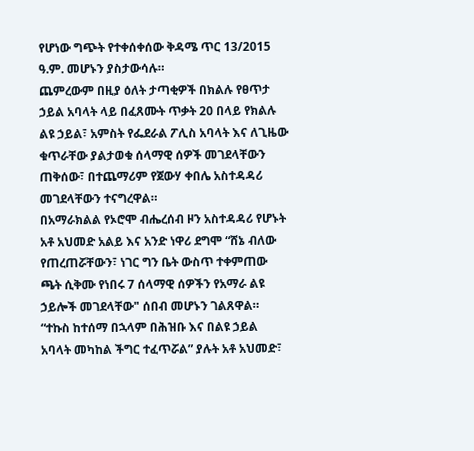የሆነው ግጭት የተቀሰቀሰው ቅዳሜ ጥር 13/2015 ዓ.ም. መሆኑን ያስታውሳሉ።
ጨምረውም በዚያ ዕለት ታጣቂዎች በክልሉ የፀጥታ ኃይል አባላት ላይ በፈጸሙት ጥቃት 20 በላይ የክልሉ ልዩ ኃይል፣ አምስት የፌደራል ፖሊስ አባላት እና ለጊዜው ቁጥራቸው ያልታወቁ ሰላማዊ ሰዎች መገደላቸውን ጠቅሰው፣ በተጨማሪም የጀውሃ ቀበሌ አስተዳዳሪ መገደላቸውን ተናግረዋል።
በአማራክልል የኦሮሞ ብሔረሰብ ዞን አስተዳዳሪ የሆኑት አቶ አህመድ አልይ እና አንድ ነዋሪ ደግሞ “ሸኔ ብለው የጠረጠሯቸውን፣ ነገር ግን ቤት ውስጥ ተቀምጠው ጫት ሲቅሙ የነበሩ 7 ሰላማዊ ሰዎችን የአማራ ልዩ ኃይሎች መገደላቸው" ሰበብ መሆኑን ገልጸዋል።
“ተኩስ ከተሰማ በኋላም በሕዝቡ እና በልዩ ኃይል አባላት መካከል ችግር ተፈጥሯል” ያሉት አቶ አህመድ፣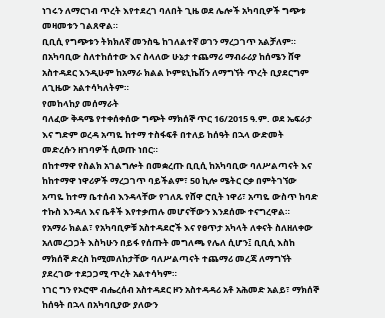ነገሩን ለማርገብ ጥረት እየተደረገ ባለበት ጊዜ ወደ ሌሎች አካባቢዎች ግጭቱ መዛመቱን ገልጸዋል።
ቢቢሲ የግጭቱን ትክክለኛ መንስዔ ከገለልተኛ ወገን ማረጋገጥ አልቻለም።
በአካባቢው ስለተከሰተው እና ስላለው ሁኔታ ተጨማሪ ማብራሪያ ከሰሜን ሸዋ አስተዳደር እንዲሁም ከአማራ ክልል ኮምዩኒኬሽን ለማግኘት ጥረት ቢያደርግም ለጊዜው አልተሳካለትም።
የመከላከያ መሰማራት
ባለፈው ቅዳሜ የተቀሰቀሰው ግጭት ማክሰኞ ጥር 16/2015 ዓ.ም. ወደ ኤፍራታ እና ግድም ወረዳ አጣዬ ከተማ ተስፋፍቶ በተለይ ከሰዓት በኋላ ውድመት መድረሱን ዘገባዎች ሲወጡ ነበር።
በከተማዋ የስልክ አገልግሎት በመቋረጡ ቢቢሲ ከአካባቢው ባለሥልጣናት እና ከከተማዋ ነዋሪዎች ማረጋገጥ ባይችልም፣ 50 ኪሎ ሜትር ርቃ በምትገኘው አጣዬ ከተማ ቤተሰብ እንዳላቸው የገለጹ የሸዋ ሮቢት ነዋሪ፣ አጣዬ ውስጥ ከባድ ተኩስ እንዳለ እና ቤቶች እየተቃጠሉ መሆናቸውን እንደሰሙ ተናግረዋል።
የአማራ ክልል፣ የአካባቢዎቹ አስተዳደሮች እና የፀጥታ አካላት ለቀናት ስለዘለቀው አለመረጋጋት እስካሁን በይፋ የሰጡት መግለጫ የሌለ ሲሆን፤ ቢቢሲ እስከ ማክሰኞ ድረስ ከሚመለከታቸው ባለሥልጣናት ተጨማሪ መረጃ ለማግኘት ያደረገው ተደጋጋሚ ጥረት አልተሳካም።
ነገር ግን የኦሮሞ ብሔረሰብ አስተዳደር ዞን አስተዳዳሪ አቶ አሕመድ አልይ፣ ማክሰኞ ከሰዓት በኋላ በአካባቢያው ያለውን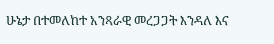ሁኔታ በተመለከተ አንጻራዊ መረጋጋት እንዳለ እና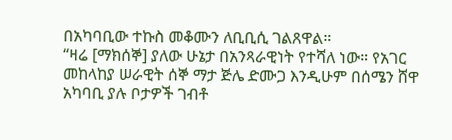በአካባቢው ተኩስ መቆሙን ለቢቢሲ ገልጸዋል።
“ዛሬ [ማክሰኞ] ያለው ሁኔታ በአንጻራዊነት የተሻለ ነው። የአገር መከላከያ ሠራዊት ሰኞ ማታ ጅሌ ድሙጋ እንዲሁም በሰሜን ሸዋ አካባቢ ያሉ ቦታዎች ገብቶ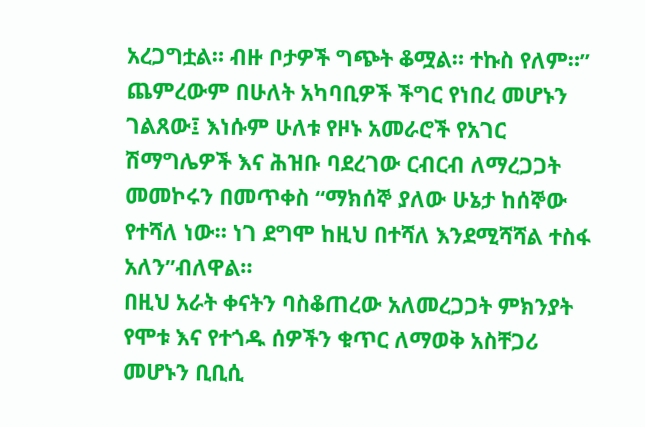አረጋግቷል። ብዙ ቦታዎች ግጭት ቆሟል። ተኩስ የለም።”
ጨምረውም በሁለት አካባቢዎች ችግር የነበረ መሆኑን ገልጸው፤ እነሱም ሁለቱ የዞኑ አመራሮች የአገር ሽማግሌዎች እና ሕዝቡ ባደረገው ርብርብ ለማረጋጋት መመኮሩን በመጥቀስ “ማክሰኞ ያለው ሁኔታ ከሰኞው የተሻለ ነው። ነገ ደግሞ ከዚህ በተሻለ እንደሚሻሻል ተስፋ አለን”ብለዋል።
በዚህ አራት ቀናትን ባስቆጠረው አለመረጋጋት ምክንያት የሞቱ እና የተጎዱ ሰዎችን ቁጥር ለማወቅ አስቸጋሪ መሆኑን ቢቢሲ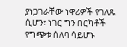ያነጋገራቸው ነዋሪዎች የገለጹ ሲሆን፣ ነገር ግን በርካቶች የግጭቱ ሰለባ ሳይሆኑ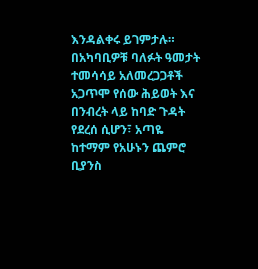እንዳልቀሩ ይገምታሉ።
በአካባቢዎቹ ባለፉት ዓመታት ተመሳሳይ አለመረጋጋቶች አጋጥሞ የሰው ሕይወት እና በንብረት ላይ ከባድ ጉዳት የደረሰ ሲሆን፣ አጣዬ ከተማም የአሁኑን ጨምሮ ቢያንስ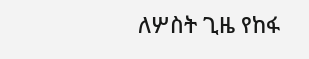ለሦስት ጊዜ የከፋ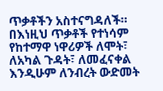ጥቃቶችን አስተናግዳለች።
በእነዚህ ጥቃቶች የተነሳም የከተማዋ ነዋሪዎች ለሞት፣ ለአካል ጉዳት፣ ለመፈናቀል እንዲሁም ለንብረት ውድመት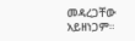መዳረጋቸው አይዘነጋም።